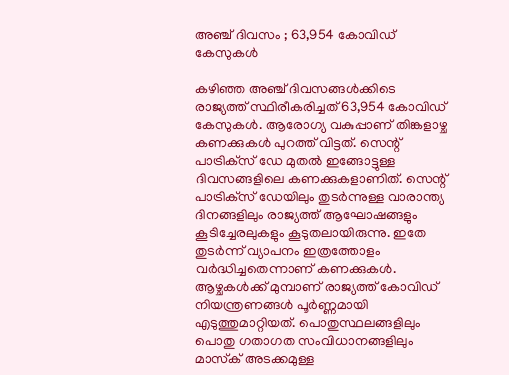അഞ്ച് ദിവസം ; 63,954 കോവിഡ് കേസുകള്‍

കഴിഞ്ഞ അഞ്ച് ദിവസങ്ങള്‍ക്കിടെ രാജ്യത്ത് സ്ഥിരീകരിച്ചത് 63,954 കോവിഡ് കേസുകള്‍. ആരോഗ്യ വകുപ്പാണ് തിങ്കളാഴ്ച കണക്കുകള്‍ പുറത്ത് വിട്ടത്. സെന്റ് പാട്രിക്‌സ് ഡേ മുതല്‍ ഇങ്ങോട്ടുള്ള ദിവസങ്ങളിലെ കണക്കുകളാണിത്. സെന്റ് പാട്രിക്‌സ് ഡേയിലും തുടര്‍ന്നുള്ള വാരാന്ത്യ ദിനങ്ങളിലും രാജ്യത്ത് ആഘോഷങ്ങളും കൂടിച്ചേരലുകളും കൂടുതലായിരുന്നു. ഇതേ തുടര്‍ന്ന് വ്യാപനം ഇത്രത്തോളം വര്‍ദ്ധിച്ചതെന്നാണ് കണക്കുകള്‍. ആഴ്ചകള്‍ക്ക് മുമ്പാണ് രാജ്യത്ത് കോവിഡ് നിയന്ത്രണങ്ങള്‍ പൂര്‍ണ്ണമായി എടുത്തുമാറ്റിയത്. പൊതുസ്ഥലങ്ങളിലും പൊതു ഗതാഗത സംവിധാനങ്ങളിലും മാസ്‌ക് അടക്കമുള്ള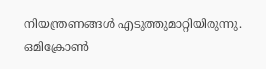നിയന്ത്രണങ്ങള്‍ എടുത്തുമാറ്റിയിരുന്നു. ഒമിക്രോണ്‍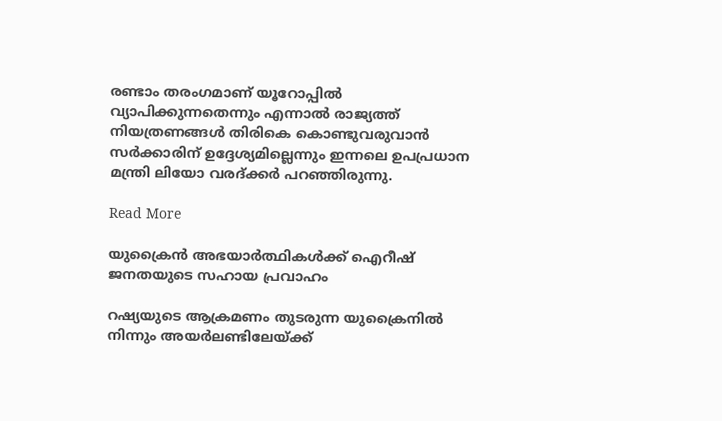രണ്ടാം തരംഗമാണ് യൂറോപ്പില്‍ വ്യാപിക്കുന്നതെന്നും എന്നാല്‍ രാജ്യത്ത് നിയത്രണങ്ങള്‍ തിരികെ കൊണ്ടുവരുവാന്‍ സര്‍ക്കാരിന് ഉദ്ദേശ്യമില്ലെന്നും ഇന്നലെ ഉപപ്രധാന മന്ത്രി ലിയോ വരദ്ക്കര്‍ പറഞ്ഞിരുന്നു.

Read More

യുക്രൈന്‍ അഭയാര്‍ത്ഥികള്‍ക്ക് ഐറീഷ് ജനതയുടെ സഹായ പ്രവാഹം

റഷ്യയുടെ ആക്രമണം തുടരുന്ന യുക്രൈനില്‍ നിന്നും അയര്‍ലണ്ടിലേയ്ക്ക്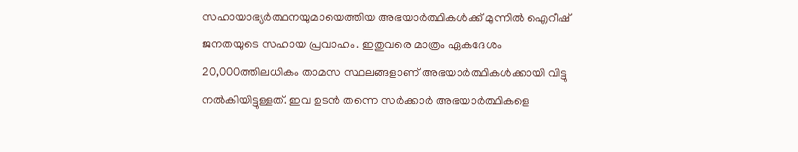സഹായാഭ്യര്‍ത്ഥനയുമായെത്തിയ അഭയാര്‍ത്ഥികള്‍ക്ക് മുന്നില്‍ ഐറീഷ് ജനതയുടെ സഹായ പ്രവാഹം. ഇതുവരെ മാത്രം ഏകദേശം 20,000ത്തിലധികം താമസ സ്ഥലങ്ങളാണ് അഭയാര്‍ത്ഥികള്‍ക്കായി വിട്ടു നല്‍കിയിട്ടുള്ളത്. ഇവ ഉടന്‍ തന്നെ സര്‍ക്കാര്‍ അഭയാര്‍ത്ഥികളെ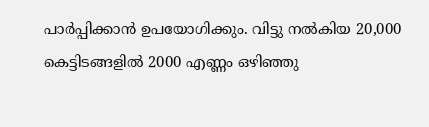പാര്‍പ്പിക്കാന്‍ ഉപയോഗിക്കും. വിട്ടു നല്‍കിയ 20,000 കെട്ടിടങ്ങളില്‍ 2000 എണ്ണം ഒഴിഞ്ഞു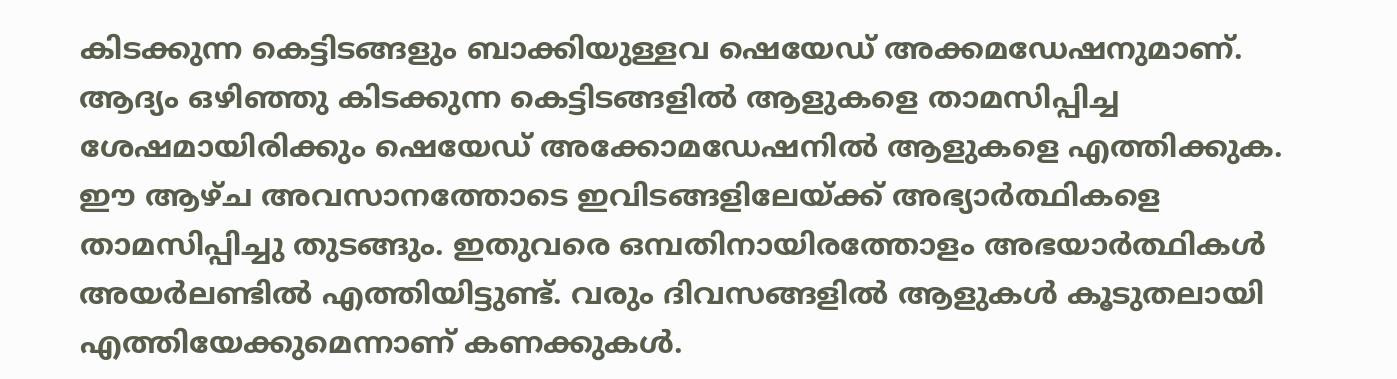കിടക്കുന്ന കെട്ടിടങ്ങളും ബാക്കിയുള്ളവ ഷെയേഡ് അക്കമഡേഷനുമാണ്. ആദ്യം ഒഴിഞ്ഞു കിടക്കുന്ന കെട്ടിടങ്ങളില്‍ ആളുകളെ താമസിപ്പിച്ച ശേഷമായിരിക്കും ഷെയേഡ് അക്കോമഡേഷനില്‍ ആളുകളെ എത്തിക്കുക. ഈ ആഴ്ച അവസാനത്തോടെ ഇവിടങ്ങളിലേയ്ക്ക് അഭ്യാര്‍ത്ഥികളെ താമസിപ്പിച്ചു തുടങ്ങും. ഇതുവരെ ഒമ്പതിനായിരത്തോളം അഭയാര്‍ത്ഥികള്‍ അയര്‍ലണ്ടില്‍ എത്തിയിട്ടുണ്ട്. വരും ദിവസങ്ങളില്‍ ആളുകള്‍ കൂടുതലായി എത്തിയേക്കുമെന്നാണ് കണക്കുകള്‍.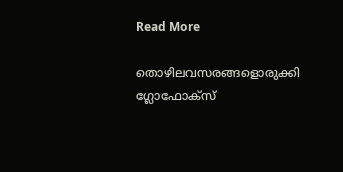Read More

തൊഴിലവസരങ്ങളൊരുക്കി ഗ്ലോഫോക്‌സ്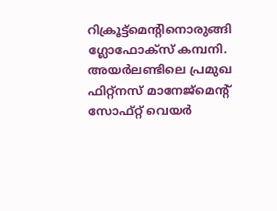റിക്രൂട്ട്‌മെന്റിനൊരുങ്ങി ഗ്ലോഫോക്‌സ് കമ്പനി. അയര്‍ലണ്ടിലെ പ്രമുഖ ഫിറ്റ്‌നസ് മാനേജ്‌മെന്റ് സോഫ്റ്റ് വെയര്‍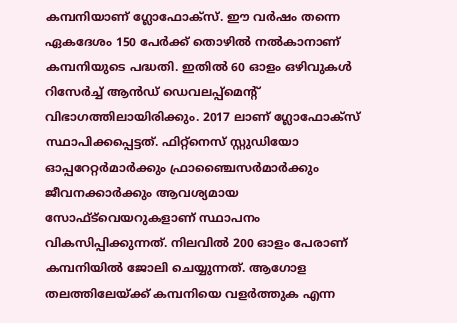കമ്പനിയാണ് ഗ്ലോഫോക്‌സ്. ഈ വര്‍ഷം തന്നെ ഏകദേശം 150 പേര്‍ക്ക് തൊഴില്‍ നല്‍കാനാണ് കമ്പനിയുടെ പദ്ധതി. ഇതില്‍ 60 ഓളം ഒഴിവുകള്‍ റിസേര്‍ച്ച് ആന്‍ഡ് ഡെവലപ്പ്‌മെന്റ് വിഭാഗത്തിലായിരിക്കും. 2017 ലാണ് ഗ്ലോഫോക്‌സ് സ്ഥാപിക്കപ്പെട്ടത്. ഫിറ്റ്‌നെസ് സ്റ്റുഡിയോ ഓപ്പറേറ്റര്‍മാര്‍ക്കും ഫ്രാഞ്ചൈസര്‍മാര്‍ക്കും ജീവനക്കാര്‍ക്കും ആവശ്യമായ സോഫ്ട്‌വെയറുകളാണ് സ്ഥാപനം വികസിപ്പിക്കുന്നത്. നിലവില്‍ 200 ഓളം പേരാണ് കമ്പനിയില്‍ ജോലി ചെയ്യുന്നത്. ആഗോള തലത്തിലേയ്ക്ക് കമ്പനിയെ വളര്‍ത്തുക എന്ന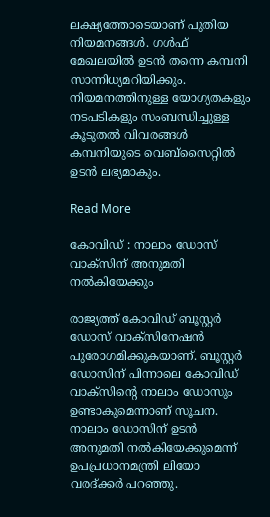ലക്ഷ്യത്തോടെയാണ് പുതിയ നിയമനങ്ങള്‍. ഗള്‍ഫ് മേഖലയില്‍ ഉടന്‍ തന്നെ കമ്പനി സാന്നിധ്യമറിയിക്കും. നിയമനത്തിനുള്ള യോഗ്യതകളും നടപടികളും സംബന്ധിച്ചുള്ള കൂടുതല്‍ വിവരങ്ങള്‍ കമ്പനിയുടെ വെബ്‌സൈറ്റില്‍ ഉടന്‍ ലഭ്യമാകും.

Read More

കോവിഡ് : നാലാം ഡോസ് വാക്‌സിന് അനുമതി നല്‍കിയേക്കും

രാജ്യത്ത് കോവിഡ് ബൂസ്റ്റര്‍ ഡോസ് വാക്‌സിനേഷന്‍ പുരോഗമിക്കുകയാണ്. ബൂസ്റ്റര്‍ ഡോസിന് പിന്നാലെ കോവിഡ് വാക്‌സിന്റെ നാലാം ഡോസും ഉണ്ടാകുമെന്നാണ് സൂചന. നാലാം ഡോസിന് ഉടന്‍ അനുമതി നല്‍കിയേക്കുമെന്ന് ഉപപ്രധാനമന്ത്രി ലിയോ വരദ്ക്കര്‍ പറഞ്ഞു.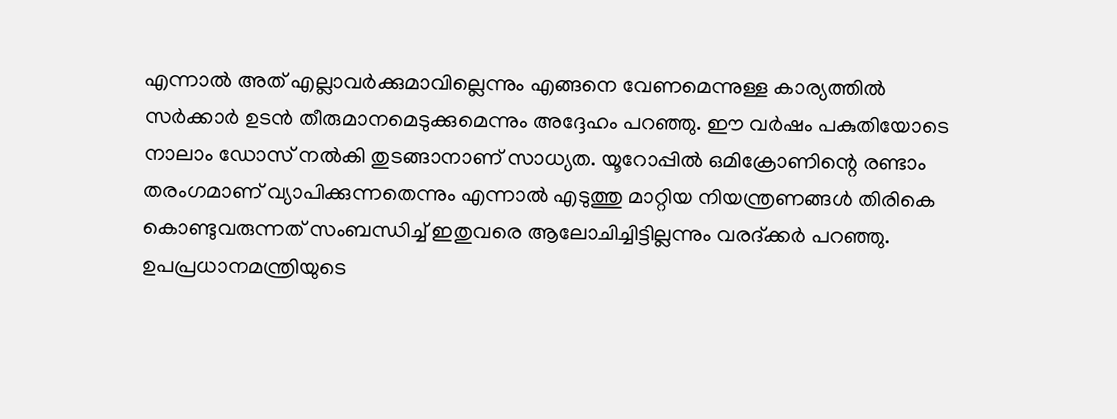എന്നാല്‍ അത് എല്ലാവര്‍ക്കുമാവില്ലെന്നും എങ്ങനെ വേണമെന്നുള്ള കാര്യത്തില്‍ സര്‍ക്കാര്‍ ഉടന്‍ തീരുമാനമെടുക്കുമെന്നും അദ്ദേഹം പറഞ്ഞു. ഈ വര്‍ഷം പകുതിയോടെ നാലാം ഡോസ് നല്‍കി തുടങ്ങാനാണ് സാധ്യത. യൂറോപ്പില്‍ ഒമിക്രോണിന്റെ രണ്ടാം തരംഗമാണ് വ്യാപിക്കുന്നതെന്നും എന്നാല്‍ എടുത്തു മാറ്റിയ നിയന്ത്രണങ്ങള്‍ തിരികെ കൊണ്ടുവരുന്നത് സംബന്ധിച്ച് ഇതുവരെ ആലോചിച്ചിട്ടില്ലന്നും വരദ്ക്കര്‍ പറഞ്ഞു. ഉപപ്രധാനമന്ത്രിയുടെ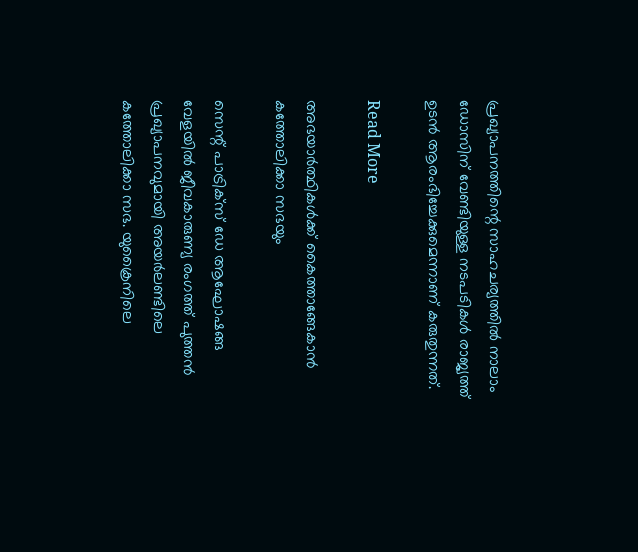പ്രഖ്യാപനത്തിന്റെ സാഹചര്യത്തില്‍ നാലാം ഡോസിന് വേണ്ടിയുള്ള നടപടികള്‍ രാജ്യത്ത് ഉടന്‍ ആരംഭിച്ചേക്കുമെന്നാണ് കരുതുന്നത്.

Read More

അഭയാര്‍ത്ഥികള്‍ക്ക് കൈത്താങ്ങേകാന്‍ കത്തോലിക്കാ സഭയും

സെന്റ് പാട്രിക്‌സ് ഡേ ആഘോഷങ്ങ വേളയില്‍ ജീവകാരുണ്യ രംഗത്ത് പുത്തന്‍ പ്രഖ്യാപനവുമായി അയര്‍ലണ്ടിലെ കത്തോലിക്കാ സഭ. യുക്രൈനിലെ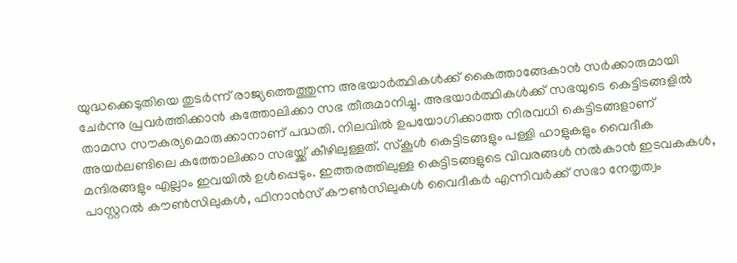യുദ്ധക്കെടുതിയെ തുടര്‍ന്ന് രാജ്യത്തെത്തുന്ന അഭയാര്‍ത്ഥികള്‍ക്ക് കൈത്താങ്ങേകാന്‍ സര്‍ക്കാരുമായി ചേര്‍ന്നു പ്രവര്‍ത്തിക്കാന്‍ കത്തോലിക്കാ സഭ തീരുമാനിച്ചു. അഭയാര്‍ത്ഥികള്‍ക്ക് സഭയുടെ കെട്ടിടങ്ങളില്‍ താമസ സൗകര്യമൊരുക്കാനാണ് പദ്ധതി. നിലവില്‍ ഉപയോഗിക്കാത്ത നിരവധി കെട്ടിടങ്ങളാണ് അയര്‍ലണ്ടിലെ കത്തോലിക്കാ സഭയ്ക്ക് കീഴിലുള്ളത്. സ്‌കൂള്‍ കെട്ടിടങ്ങളും പള്ളി ഹാളുകളും വൈദീക മന്ദിരങ്ങളും എല്ലാം ഇവയില്‍ ഉള്‍പ്പെടും. ഇത്തരത്തിലുള്ള കെട്ടിടങ്ങളുടെ വിവരങ്ങള്‍ നല്‍കാന്‍ ഇടവകകള്‍, പാസ്റ്ററല്‍ കൗണ്‍സിലുകള്‍, ഫിനാന്‍സ് കൗണ്‍സിലുകള്‍ വൈദീകര്‍ എന്നിവര്‍ക്ക് സഭാ നേതൃത്വം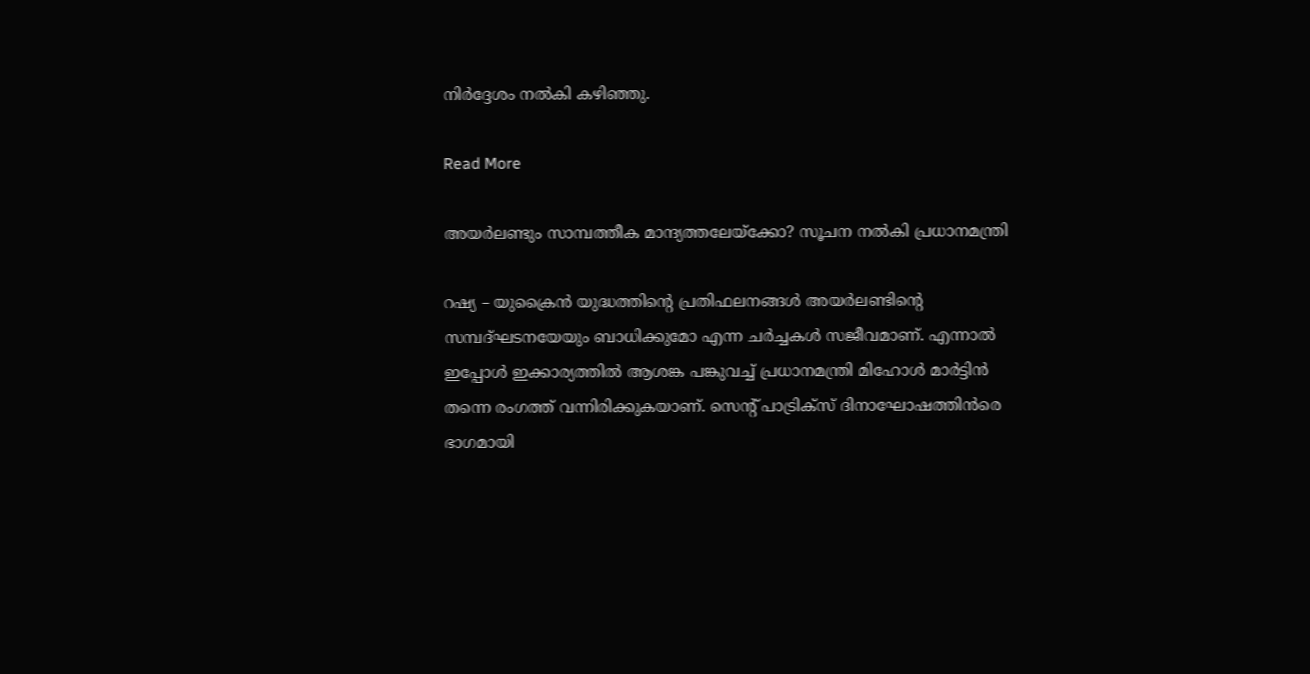നിര്‍ദ്ദേശം നല്‍കി കഴിഞ്ഞു.

Read More

അയര്‍ലണ്ടും സാമ്പത്തീക മാന്ദ്യത്തലേയ്‌ക്കോ? സൂചന നല്‍കി പ്രധാനമന്ത്രി

റഷ്യ – യുക്രൈന്‍ യുദ്ധത്തിന്റെ പ്രതിഫലനങ്ങള്‍ അയര്‍ലണ്ടിന്റെ സമ്പദ്ഘടനയേയും ബാധിക്കുമോ എന്ന ചര്‍ച്ചകള്‍ സജീവമാണ്. എന്നാല്‍ ഇപ്പോള്‍ ഇക്കാര്യത്തില്‍ ആശങ്ക പങ്കുവച്ച് പ്രധാനമന്ത്രി മിഹോള്‍ മാര്‍ട്ടിന്‍ തന്നെ രംഗത്ത് വന്നിരിക്കുകയാണ്. സെന്റ് പാട്രിക്‌സ് ദിനാഘോഷത്തിന്‍രെ ഭാഗമായി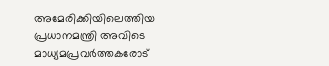അമേരിക്കിയിലെത്തിയ പ്രധാനമന്ത്രി അവിടെ മാധ്യമപ്രവര്‍ത്തകരോട്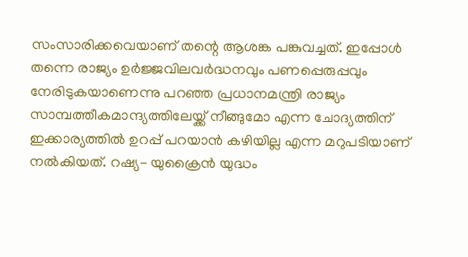സംസാരിക്കവെയാണ് തന്റെ ആശങ്ക പങ്കുവച്ചത്. ഇപ്പോള്‍ തന്നെ രാജ്യം ഉര്‍ജ്ജവിലവര്‍ദ്ധനവും പണപ്പെരുപ്പവും നേരിടുകയാണെന്നു പറഞ്ഞ പ്രധാനമന്ത്രി രാജ്യം സാമ്പത്തീകമാന്ദ്യത്തിലേയ്ക്ക് നീങ്ങുമോ എന്ന ചോദ്യത്തിന് ഇക്കാര്യത്തില്‍ ഉറപ്പ് പറയാന്‍ കഴിയില്ല എന്ന മറുപടിയാണ് നല്‍കിയത്. റഷ്യ- യുക്രൈന്‍ യുദ്ധം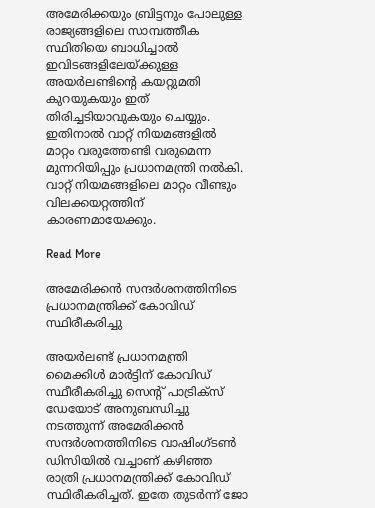അമേരിക്കയും ബ്രിട്ടനും പോലുള്ള രാജ്യങ്ങളിലെ സാമ്പത്തീക സ്ഥിതിയെ ബാധിച്ചാല്‍ ഇവിടങ്ങളിലേയ്ക്കുള്ള അയര്‍ലണ്ടിന്റെ കയറ്റുമതി കുറയുകയും ഇത് തിരിച്ചടിയാവുകയും ചെയ്യും. ഇതിനാല്‍ വാറ്റ് നിയമങ്ങളില്‍ മാറ്റം വരുത്തേണ്ടി വരുമെന്ന മുന്നറിയിപ്പും പ്രധാനമന്ത്രി നല്‍കി. വാറ്റ് നിയമങ്ങളിലെ മാറ്റം വീണ്ടും വിലക്കയറ്റത്തിന് കാരണമായേക്കും.

Read More

അമേരിക്കന്‍ സന്ദര്‍ശനത്തിനിടെ പ്രധാനമന്ത്രിക്ക് കോവിഡ് സ്ഥിരീകരിച്ചു

അയര്‍ലണ്ട് പ്രധാനമന്ത്രി മൈക്കിള്‍ മാര്‍ട്ടിന് കോവിഡ് സ്ഥീരീകരിച്ചു സെന്റ് പാട്രിക്‌സ് ഡേയോട് അനുബന്ധിച്ചു നടത്തുന്ന് അമേരിക്കന്‍ സന്ദര്‍ശനത്തിനിടെ വാഷിംഗ്ടണ്‍ ഡിസിയില്‍ വച്ചാണ് കഴിഞ്ഞ രാത്രി പ്രധാനമന്ത്രിക്ക് കോവിഡ് സ്ഥിരീകരിച്ചത്. ഇതേ തുടര്‍ന്ന് ജോ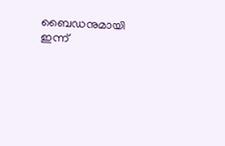ബൈഡനുമായി ഇന്ന്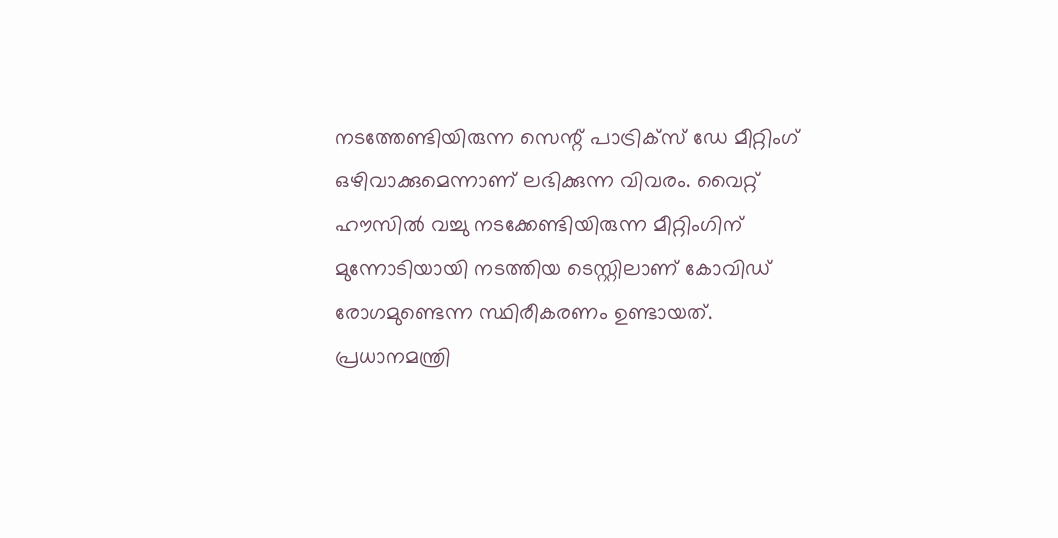നടത്തേണ്ടിയിരുന്ന സെന്റ് പാട്രിക്‌സ് ഡേ മീറ്റിംഗ് ഒഴിവാക്കുമെന്നാണ് ലഭിക്കുന്ന വിവരം. വൈറ്റ് ഹൗസില്‍ വച്ചു നടക്കേണ്ടിയിരുന്ന മീറ്റിംഗിന് മുന്നോടിയായി നടത്തിയ ടെസ്റ്റിലാണ് കോവിഡ് രോഗമുണ്ടെന്ന സ്ഥിരീകരണം ഉണ്ടായത്. പ്രധാനമന്ത്രി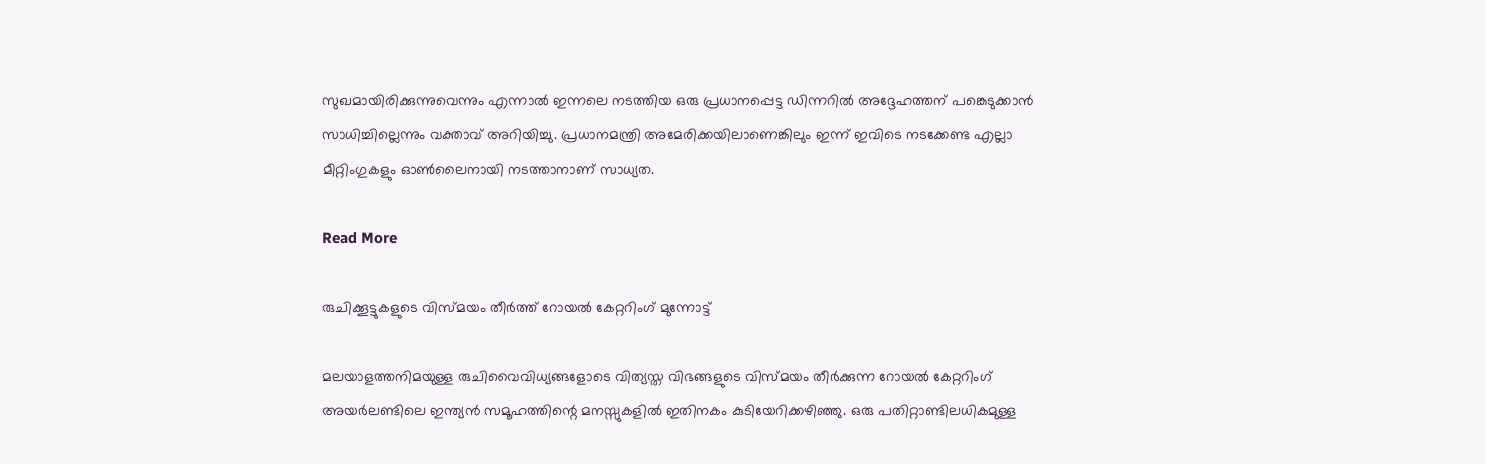സുഖമായിരിക്കുന്നുവെന്നും എന്നാല്‍ ഇന്നലെ നടത്തിയ ഒരു പ്രധാനപ്പെട്ട ഡിന്നറില്‍ അദ്ദേഹത്തന് പങ്കെടുക്കാന്‍ സാധിച്ചില്ലെന്നും വക്താവ് അറിയിച്ചു. പ്രധാനമന്ത്രി അമേരിക്കയിലാണെങ്കിലും ഇന്ന് ഇവിടെ നടക്കേണ്ട എല്ലാ മീറ്റിംഗുകളും ഓണ്‍ലൈനായി നടത്താനാണ് സാധ്യത.

Read More

രുചിക്കൂട്ടുകളുടെ വിസ്മയം തീര്‍ത്ത് റോയല്‍ കേറ്ററിംഗ് മുന്നോട്ട്

മലയാളത്തനിമയുള്ള രുചിവൈവിധ്യങ്ങളോടെ വിത്യസ്ത വിഭങ്ങളുടെ വിസ്മയം തീര്‍ക്കുന്ന റോയല്‍ കേറ്ററിംഗ് അയര്‍ലണ്ടിലെ ഇന്ത്യന്‍ സമൂഹത്തിന്റെ മനസ്സുകളില്‍ ഇതിനകം കുടിയേറിക്കഴിഞ്ഞു. ഒരു പതിറ്റാണ്ടിലധികമുള്ള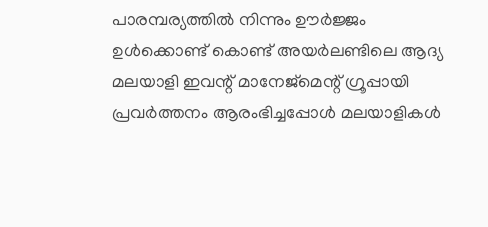പാരമ്പര്യത്തില്‍ നിന്നും ഊര്‍ജ്ജം ഉള്‍ക്കൊണ്ട് കൊണ്ട് അയര്‍ലണ്ടിലെ ആദ്യ മലയാളി ഇവന്റ് മാനേജ്‌മെന്റ് ഗ്രൂപ്പായി പ്രവര്‍ത്തനം ആരംഭിച്ചപ്പോള്‍ മലയാളികള്‍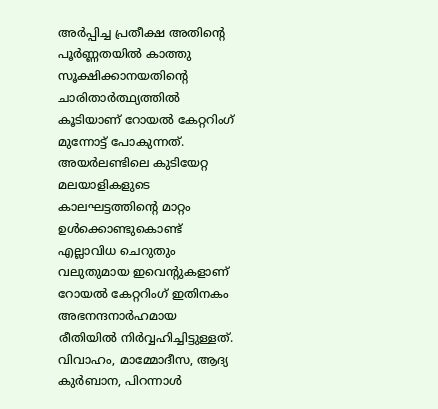അര്‍പ്പിച്ച പ്രതീക്ഷ അതിന്റെ പൂര്‍ണ്ണതയില്‍ കാത്തു സൂക്ഷിക്കാനയതിന്റെ ചാരിതാര്‍ത്ഥ്യത്തില്‍ കൂടിയാണ് റോയല്‍ കേറ്ററിംഗ് മുന്നോട്ട് പോകുന്നത്. അയര്‍ലണ്ടിലെ കുടിയേറ്റ മലയാളികളുടെ കാലഘട്ടത്തിന്റെ മാറ്റം ഉള്‍ക്കൊണ്ടുകൊണ്ട് എല്ലാവിധ ചെറുതും വലുതുമായ ഇവെന്റുകളാണ് റോയല്‍ കേറ്ററിംഗ് ഇതിനകം അഭനന്ദനാര്‍ഹമായ രീതിയില്‍ നിര്‍വ്വഹിച്ചിട്ടുള്ളത്. വിവാഹം, മാമ്മോദീസ, ആദ്യ കുര്‍ബാന, പിറന്നാള്‍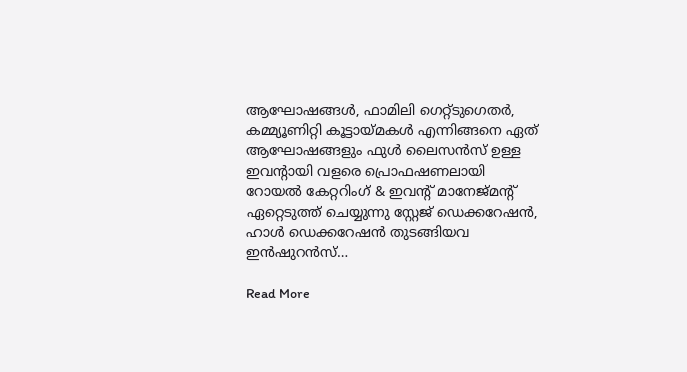ആഘോഷങ്ങള്‍, ഫാമിലി ഗെറ്റ്ടുഗെതര്‍, കമ്മ്യൂണിറ്റി കൂട്ടായ്മകള്‍ എന്നിങ്ങനെ ഏത് ആഘോഷങ്ങളും ഫുള്‍ ലൈസന്‍സ് ഉള്ള ഇവന്റായി വളരെ പ്രൊഫഷണലായി റോയല്‍ കേറ്ററിംഗ് & ഇവന്റ് മാനേജ്മന്റ് ഏറ്റെടുത്ത് ചെയ്യുന്നു സ്റ്റേജ് ഡെക്കറേഷന്‍, ഹാള്‍ ഡെക്കറേഷന്‍ തുടങ്ങിയവ ഇന്‍ഷുറന്‍സ്…

Read More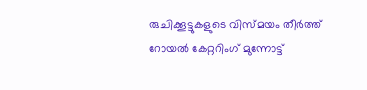രുചിക്കൂട്ടുകളുടെ വിസ്മയം തീര്‍ത്ത് റോയല്‍ കേറ്ററിംഗ് മുന്നോട്ട്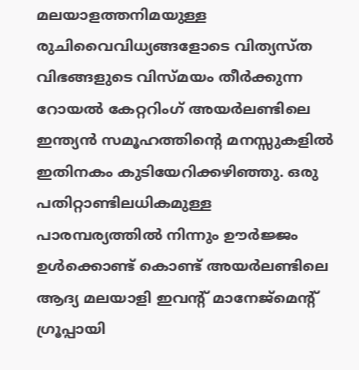മലയാളത്തനിമയുള്ള രുചിവൈവിധ്യങ്ങളോടെ വിത്യസ്ത വിഭങ്ങളുടെ വിസ്മയം തീര്‍ക്കുന്ന റോയല്‍ കേറ്ററിംഗ് അയര്‍ലണ്ടിലെ ഇന്ത്യന്‍ സമൂഹത്തിന്റെ മനസ്സുകളില്‍ ഇതിനകം കുടിയേറിക്കഴിഞ്ഞു. ഒരു പതിറ്റാണ്ടിലധികമുള്ള പാരമ്പര്യത്തില്‍ നിന്നും ഊര്‍ജ്ജം ഉള്‍ക്കൊണ്ട് കൊണ്ട് അയര്‍ലണ്ടിലെ ആദ്യ മലയാളി ഇവന്റ് മാനേജ്‌മെന്റ് ഗ്രൂപ്പായി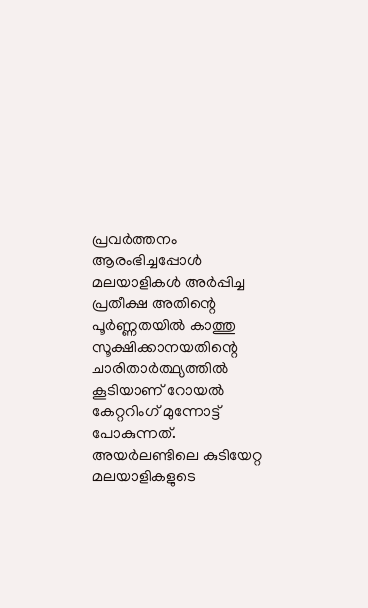പ്രവര്‍ത്തനം ആരംഭിച്ചപ്പോള്‍ മലയാളികള്‍ അര്‍പ്പിച്ച പ്രതീക്ഷ അതിന്റെ പൂര്‍ണ്ണതയില്‍ കാത്തു സൂക്ഷിക്കാനയതിന്റെ ചാരിതാര്‍ത്ഥ്യത്തില്‍ കൂടിയാണ് റോയല്‍ കേറ്ററിംഗ് മുന്നോട്ട് പോകുന്നത്. അയര്‍ലണ്ടിലെ കുടിയേറ്റ മലയാളികളുടെ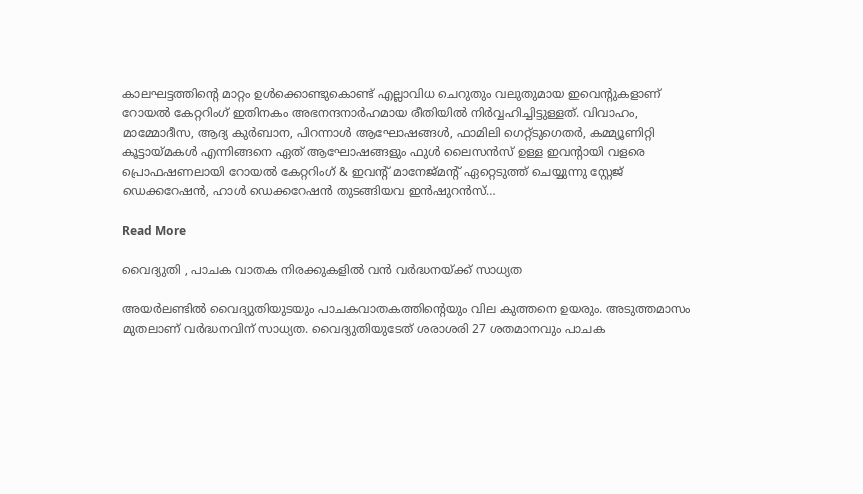കാലഘട്ടത്തിന്റെ മാറ്റം ഉള്‍ക്കൊണ്ടുകൊണ്ട് എല്ലാവിധ ചെറുതും വലുതുമായ ഇവെന്റുകളാണ് റോയല്‍ കേറ്ററിംഗ് ഇതിനകം അഭനന്ദനാര്‍ഹമായ രീതിയില്‍ നിര്‍വ്വഹിച്ചിട്ടുള്ളത്. വിവാഹം, മാമ്മോദീസ, ആദ്യ കുര്‍ബാന, പിറന്നാള്‍ ആഘോഷങ്ങള്‍, ഫാമിലി ഗെറ്റ്ടുഗെതര്‍, കമ്മ്യൂണിറ്റി കൂട്ടായ്മകള്‍ എന്നിങ്ങനെ ഏത് ആഘോഷങ്ങളും ഫുള്‍ ലൈസന്‍സ് ഉള്ള ഇവന്റായി വളരെ പ്രൊഫഷണലായി റോയല്‍ കേറ്ററിംഗ് & ഇവന്റ് മാനേജ്മന്റ് ഏറ്റെടുത്ത് ചെയ്യുന്നു സ്റ്റേജ് ഡെക്കറേഷന്‍, ഹാള്‍ ഡെക്കറേഷന്‍ തുടങ്ങിയവ ഇന്‍ഷുറന്‍സ്…

Read More

വൈദ്യുതി , പാചക വാതക നിരക്കുകളില്‍ വന്‍ വര്‍ദ്ധനയ്ക്ക് സാധ്യത

അയര്‍ലണ്ടില്‍ വൈദ്യുതിയുടയും പാചകവാതകത്തിന്റെയും വില കുത്തനെ ഉയരും. അടുത്തമാസം മുതലാണ് വര്‍ദ്ധനവിന് സാധ്യത. വൈദ്യുതിയുടേത് ശരാശരി 27 ശതമാനവും പാചക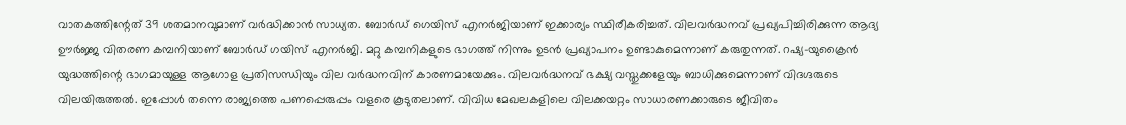വാതകത്തിന്റേത് 39 ശതമാനവുമാണ് വര്‍ദ്ധിക്കാന്‍ സാധ്യത. ബോര്‍ഡ് ഗെയിസ് എനര്‍ജിയാണ് ഇക്കാര്യം സ്ഥിരീകരിച്ചത്. വിലവര്‍ദ്ധനവ് പ്രഖ്യപിച്ചിരിക്കുന്ന ആദ്യ ഊര്‍ജ്ജ വിതരണ കമ്പനിയാണ് ബോര്‍ഡ് ഗയിസ് എനര്‍ജി. മറ്റു കമ്പനികളുടെ ഭാഗത്ത് നിന്നും ഉടന്‍ പ്രഖ്യാപനം ഉണ്ടാകുമെന്നാണ് കരുതുന്നത്. റഷ്യ-യുക്രൈന്‍ യുദ്ധത്തിന്റെ ഭാഗമായുള്ള ആഗോള പ്രതിസന്ധിയും വില വര്‍ദ്ധനവിന് കാരണമായേക്കും. വിലവര്‍ദ്ധനവ് ഭക്ഷ്യ വസ്തുക്കളേയും ബാധിക്കുമെന്നാണ് വിദഗ്ദരുടെ വിലയിരുത്തല്‍. ഇപ്പോള്‍ തന്നെ രാജ്യത്തെ പണപ്പെരുപ്പം വളരെ കൂടുതലാണ്. വിവിധ മേഖലകളിലെ വിലക്കയറ്റം സാധാരണക്കാരുടെ ജീവിതം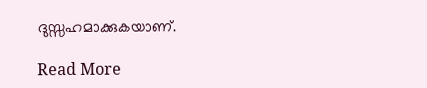ദുസ്സഹമാക്കുകയാണ്.

Read More